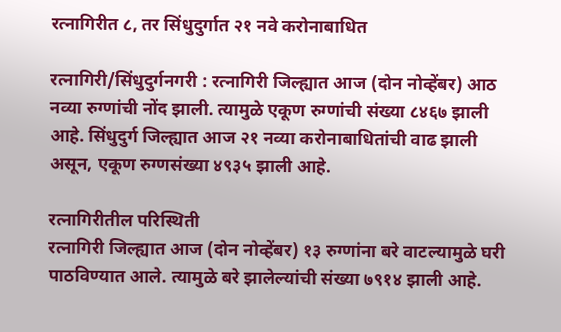रत्नागिरीत ८, तर सिंधुदुर्गात २१ नवे करोनाबाधित

रत्नागिरी/सिंधुदुर्गनगरी : रत्नागिरी जिल्ह्यात आज (दोन नोव्हेंबर) आठ नव्या रुग्णांची नोंद झाली. त्यामुळे एकूण रुग्णांची संख्या ८४६७ झाली आहे. सिंधुदुर्ग जिल्ह्यात आज २१ नव्या करोनाबाधितांची वाढ झाली असून, एकूण रुग्णसंख्या ४९३५ झाली आहे.

रत्नागिरीतील परिस्थिती
रत्नागिरी जिल्ह्यात आज (दोन नोव्हेंबर) १३ रुग्णांना बरे वाटल्यामुळे घरी पाठविण्यात आले. त्यामुळे बरे झालेल्यांची संख्या ७९१४ झाली आहे.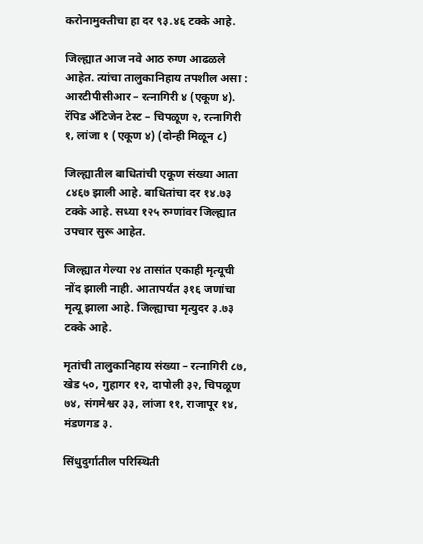करोनामुक्तीचा हा दर ९३.४६ टक्के आहे.

जिल्ह्यात आज नवे आठ रुग्ण आढळले आहेत. त्यांचा तालुकानिहाय तपशील असा : आरटीपीसीआर – रत्नागिरी ४ (एकूण ४). रॅपिड अँटिजेन टेस्ट – चिपळूण २, रत्नागिरी १, लांजा १ (एकूण ४) (दोन्ही मिळून ८)

जिल्ह्यातील बाधितांची एकूण संख्या आता ८४६७ झाली आहे. बाधितांचा दर १४.७३ टक्के आहे. सध्या १२५ रुग्णांवर जिल्ह्यात उपचार सुरू आहेत.

जिल्ह्यात गेल्या २४ तासांत एकाही मृत्यूची नोंद झाली नाही. आतापर्यंत ३१६ जणांचा मृत्यू झाला आहे. जिल्ह्याचा मृत्युदर ३.७३ टक्के आहे.

मृतांची तालुकानिहाय संख्या – रत्नागिरी ८७, खेड ५०, गुहागर १२, दापोली ३२, चिपळूण ७४, संगमेश्वर ३३, लांजा ११, राजापूर १४, मंडणगड ३.

सिंधुदुर्गातील परिस्थिती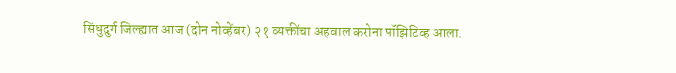सिंधुदुर्ग जिल्ह्यात आज (दोन नोव्हेंबर) २१ व्यक्तींचा अहवाल करोना पॉझिटिव्ह आला.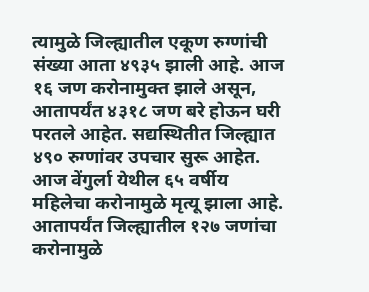त्यामुळे जिल्ह्यातील एकूण रुग्णांची संख्या आता ४९३५ झाली आहे. आज १६ जण करोनामुक्त झाले असून, आतापर्यंत ४३१८ जण बरे होऊन घरी परतले आहेत. सद्यस्थितीत जिल्ह्यात ४९० रुग्णांवर उपचार सुरू आहेत. आज वेंगुर्ला येथील ६५ वर्षीय महिलेचा करोनामुळे मृत्यू झाला आहे. आतापर्यंत जिल्ह्यातील १२७ जणांचा करोनामुळे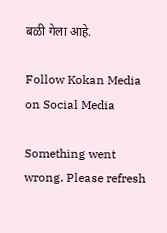बळी गेला आहे.

Follow Kokan Media on Social Media

Something went wrong. Please refresh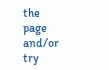the page and/or try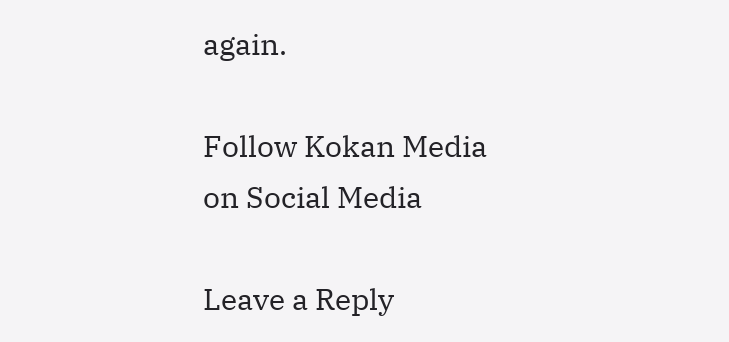again.

Follow Kokan Media on Social Media

Leave a Reply